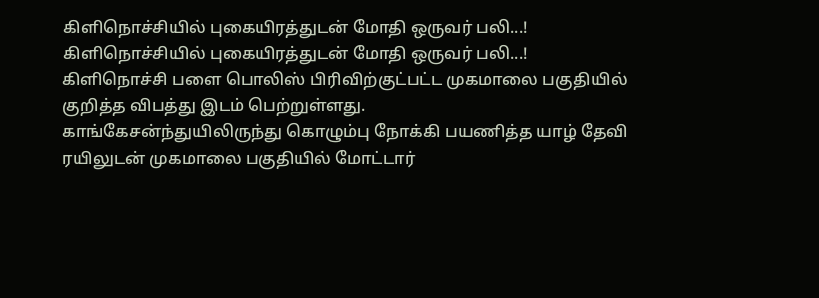கிளிநொச்சியில் புகையிரத்துடன் மோதி ஒருவர் பலி...!
கிளிநொச்சியில் புகையிரத்துடன் மோதி ஒருவர் பலி...!
கிளிநொச்சி பளை பொலிஸ் பிரிவிற்குட்பட்ட முகமாலை பகுதியில் குறித்த விபத்து இடம் பெற்றுள்ளது.
காங்கேசன்ந்துயிலிருந்து கொழும்பு நோக்கி பயணித்த யாழ் தேவி ரயிலுடன் முகமாலை பகுதியில் மோட்டார்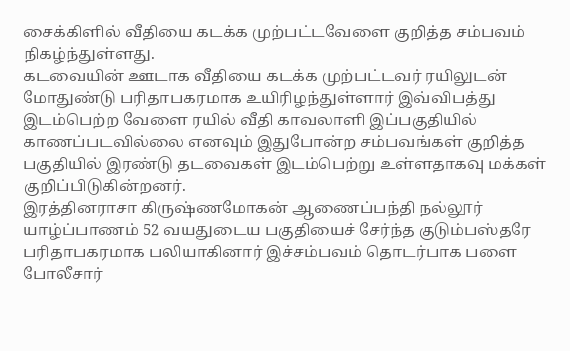சைக்கிளில் வீதியை கடக்க முற்பட்டவேளை குறித்த சம்பவம் நிகழ்ந்துள்ளது.
கடவையின் ஊடாக வீதியை கடக்க முற்பட்டவர் ரயிலுடன் மோதுண்டு பரிதாபகரமாக உயிரிழந்துள்ளார் இவ்விபத்து இடம்பெற்ற வேளை ரயில் வீதி காவலாளி இப்பகுதியில் காணப்படவில்லை எனவும் இதுபோன்ற சம்பவங்கள் குறித்த பகுதியில் இரண்டு தடவைகள் இடம்பெற்று உள்ளதாகவு மக்கள் குறிப்பிடுகின்றனர்.
இரத்தினராசா கிருஷ்ணமோகன் ஆணைப்பந்தி நல்லூர் யாழ்ப்பாணம் 52 வயதுடைய பகுதியைச் சேர்ந்த குடும்பஸ்தரே பரிதாபகரமாக பலியாகினார் இச்சம்பவம் தொடர்பாக பளை போலீசார்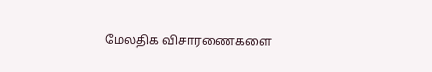மேலதிக விசாரணைகளை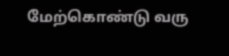மேற்கொண்டு வரு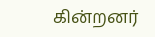கின்றனர்